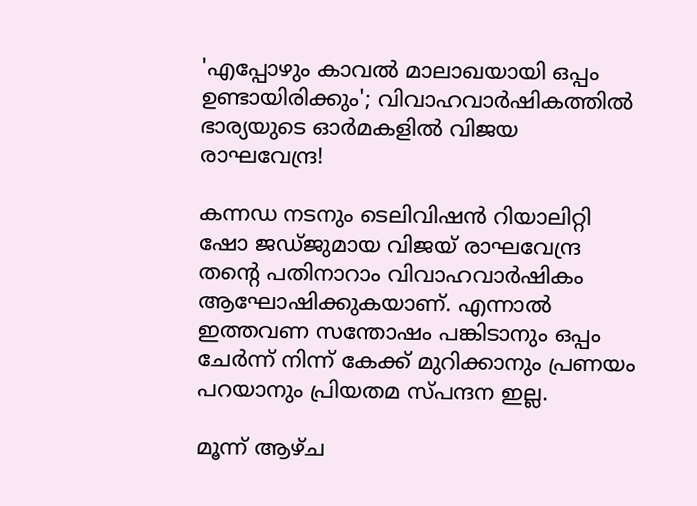'എപ്പോഴും കാവൽ മാലാഖയായി ഒപ്പം ഉണ്ടായിരിക്കും'; വിവാഹവാർഷികത്തിൽ ഭാര്യയുടെ ഓർമകളിൽ വിജയ രാഘവേന്ദ്ര!

കന്നഡ നടനും ടെലിവിഷൻ റിയാലിറ്റി ഷോ ജഡ്ജുമായ വിജയ് രാഘവേന്ദ്ര തന്റെ പതിനാറാം വിവാഹവാർഷികം ആഘോഷിക്കുകയാണ്. എന്നാൽ ഇത്തവണ സന്തോഷം പങ്കിടാനും ഒപ്പം ചേർന്ന് നിന്ന് കേക്ക് മുറിക്കാനും പ്രണയം പറയാനും പ്രിയതമ സ്പന്ദന ഇല്ല.

മൂന്ന് ആഴ്ച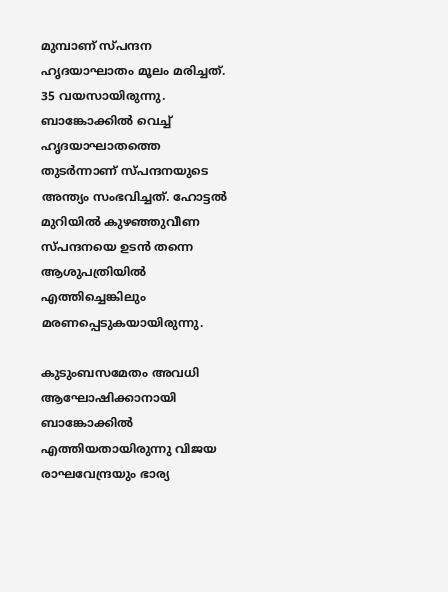മുമ്പാണ് സ്പന്ദന ഹൃദയാഘാതം മൂലം മരിച്ചത്. 35 വയസായിരുന്നു. ബാങ്കോക്കില്‍ വെച്ച് ഹൃദയാഘാതത്തെ തുടര്‍ന്നാണ് സ്പന്ദനയുടെ അന്ത്യം സംഭവിച്ചത്. ഹോട്ടല്‍ മുറിയില്‍ കുഴഞ്ഞുവീണ സ്പന്ദനയെ ഉടന്‍ തന്നെ ആശുപത്രിയില്‍ എത്തിച്ചെങ്കിലും മരണപ്പെടുകയായിരുന്നു.

കുടുംബസമേതം അവധി ആഘോഷിക്കാനായി ബാങ്കോക്കില്‍ എത്തിയതായിരുന്നു വിജയ രാഘവേന്ദ്രയും ഭാര്യ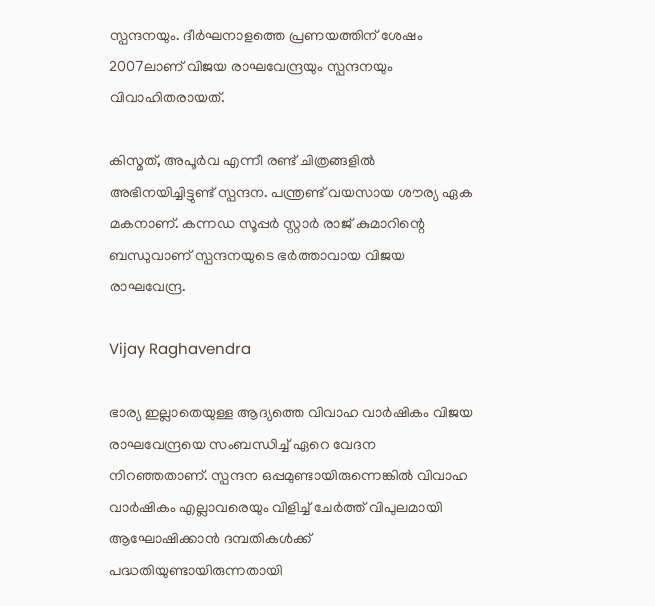സ്പന്ദനയും. ദീര്‍ഘനാളത്തെ പ്രണയത്തിന് ശേഷം 2007ലാണ് വിജയ രാഘവേന്ദ്രയും സ്പന്ദനയും വിവാഹിതരായത്.

കിസ്മത്, അപൂര്‍വ എന്നീ രണ്ട് ചിത്രങ്ങളില്‍ അഭിനയിച്ചിട്ടുണ്ട് സ്പന്ദന. പന്ത്രണ്ട് വയസായ ശൗര്യ ഏക മകനാണ്. കന്നഡ സൂപ്പര്‍ സ്റ്റാര്‍ രാജ് കുമാറിന്റെ ബന്ധുവാണ് സ്പന്ദനയുടെ ഭര്‍ത്താവായ വിജയ രാഘവേന്ദ്ര.

Vijay Raghavendra

ഭാര്യ ഇല്ലാതെയുള്ള ആദ്യത്തെ വിവാഹ വാർഷികം വിജയ രാഘവേന്ദ്രയെ സംബന്ധിച്ച് ഏറെ വേദന നിറഞ്ഞതാണ്. സ്പന്ദന ഒപ്പമുണ്ടായിരുന്നെങ്കിൽ വിവാഹ വാർഷികം എല്ലാവരെയും വിളിച്ച് ചേർത്ത് വിപുലമായി ആഘോഷിക്കാൻ ദമ്പതികൾക്ക് പദ്ധതിയുണ്ടായിരുന്നതായി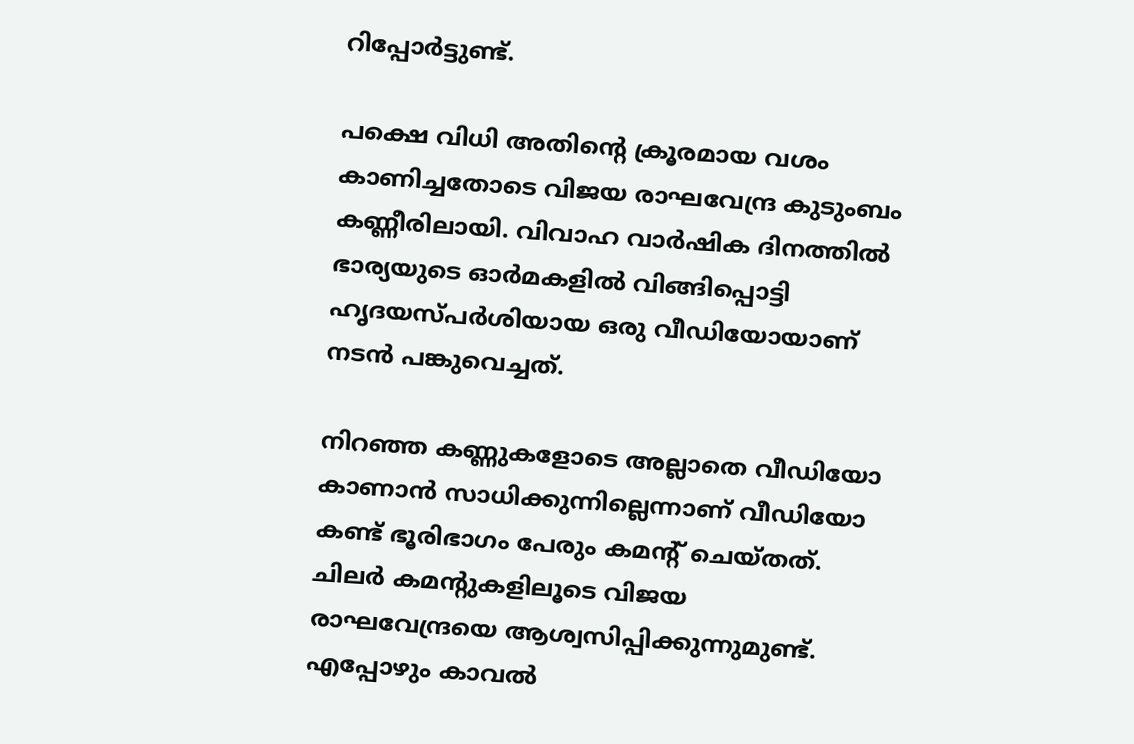റിപ്പോർട്ടുണ്ട്.

പക്ഷെ വിധി അതിന്റെ ക്രൂരമായ വശം കാണിച്ചതോടെ വിജയ രാഘവേന്ദ്ര കുടുംബം കണ്ണീരിലായി. വിവാഹ വാർഷിക ദിനത്തിൽ ഭാര്യയുടെ ഓർമകളിൽ വിങ്ങിപ്പൊട്ടി ഹൃദയസ്പർശിയായ ഒരു വീഡിയോയാണ് നടൻ പങ്കുവെച്ചത്.

നിറഞ്ഞ കണ്ണുകളോടെ അല്ലാതെ വീഡിയോ കാണാൻ സാധിക്കുന്നില്ലെന്നാണ് വീഡിയോ കണ്ട് ഭൂരിഭാഗം പേരും കമന്റ് ചെയ്തത്. ചിലർ കമന്റുകളിലൂടെ വിജയ രാഘവേന്ദ്രയെ ആശ്വസിപ്പിക്കുന്നുമുണ്ട്. എപ്പോഴും കാവൽ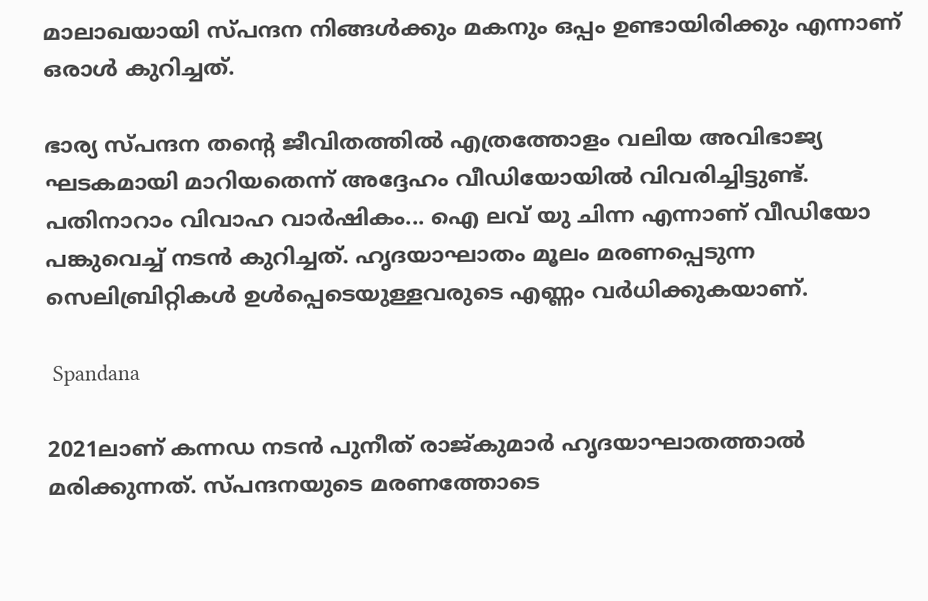മാലാഖയായി സ്പന്ദന നിങ്ങൾക്കും മകനും ഒപ്പം ഉണ്ടായിരിക്കും എന്നാണ് ഒരാൾ കുറിച്ചത്.

ഭാര്യ സ്പന്ദന തന്റെ ജീവിതത്തിൽ എത്രത്തോളം വലിയ അവിഭാജ്യ ഘടകമായി മാറിയതെന്ന് അദ്ദേഹം വീഡിയോയിൽ വിവരിച്ചിട്ടുണ്ട്. പതിനാറാം വിവാഹ വാർഷികം... ഐ ലവ് യു ചിന്ന എന്നാണ് വീഡിയോ പങ്കുവെച്ച് നടൻ കുറിച്ചത്. ഹൃദയാഘാതം മൂലം മരണപ്പെടുന്ന സെലിബ്രിറ്റികൾ ഉള്‍പ്പെടെയുള്ളവരുടെ എണ്ണം വർധിക്കുകയാണ്.

 Spandana

2021ലാണ് കന്നഡ നടന്‍ പുനീത് രാജ്കുമാര്‍ ഹൃദയാഘാതത്താല്‍ മരിക്കുന്നത്. സ്പന്ദനയുടെ മരണത്തോടെ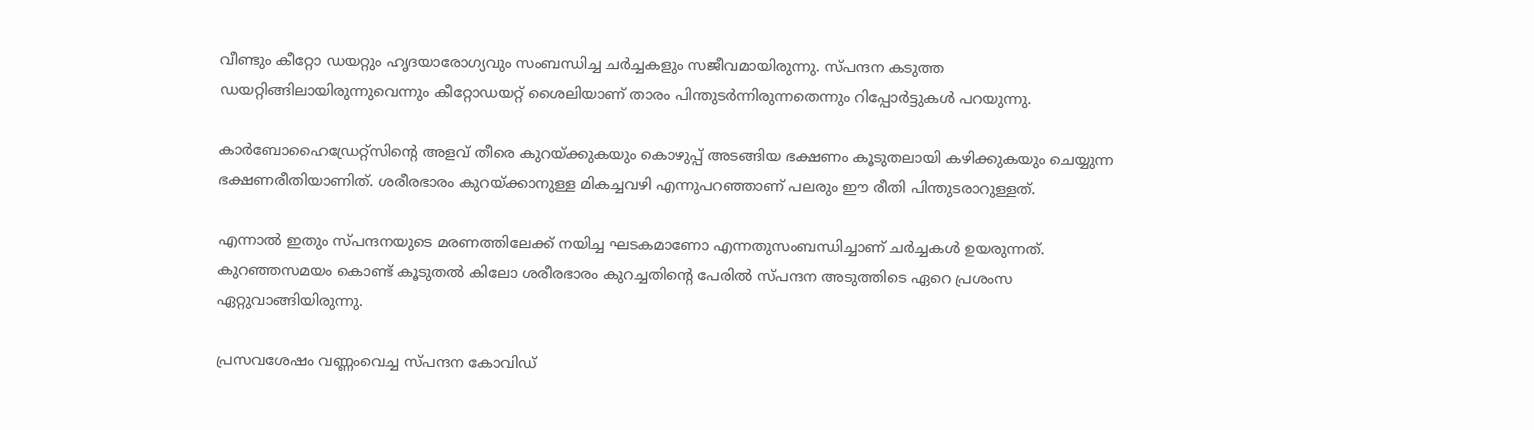വീണ്ടും കീറ്റോ ഡയറ്റും ഹൃദയാരോഗ്യവും സംബന്ധിച്ച ചര്‍ച്ചകളും സജീവമായിരുന്നു. സ്പന്ദന കടുത്ത ഡയറ്റിങ്ങിലായിരുന്നുവെന്നും കീറ്റോഡയറ്റ് ശൈലിയാണ് താരം പിന്തുടര്‍ന്നിരുന്നതെന്നും റിപ്പോര്‍ട്ടുകള്‍ പറയുന്നു.

കാര്‍ബോഹൈഡ്രേറ്റ്‌സിന്റെ അളവ് തീരെ കുറയ്ക്കുകയും കൊഴുപ്പ് അടങ്ങിയ ഭക്ഷണം കൂടുതലായി കഴിക്കുകയും ചെയ്യുന്ന ഭക്ഷണരീതിയാണിത്. ശരീരഭാരം കുറയ്ക്കാനുള്ള മികച്ചവഴി എന്നുപറഞ്ഞാണ് പലരും ഈ രീതി പിന്തുടരാറുള്ളത്.

എന്നാല്‍ ഇതും സ്പന്ദനയുടെ മരണത്തിലേക്ക് നയിച്ച ഘടകമാണോ എന്നതുസംബന്ധിച്ചാണ് ചര്‍ച്ചകള്‍ ഉയരുന്നത്. കുറഞ്ഞസമയം കൊണ്ട് കൂടുതല്‍ കിലോ ശരീരഭാരം കുറച്ചതിന്റെ പേരില്‍ സ്പന്ദന അടുത്തിടെ ഏറെ പ്രശംസ ഏറ്റുവാങ്ങിയിരുന്നു.

പ്രസവശേഷം വണ്ണംവെച്ച സ്പന്ദന കോവിഡ്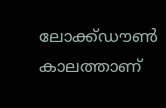ലോക്ക്ഡൗണ്‍ കാലത്താണ്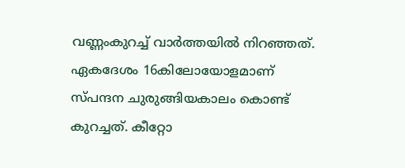വണ്ണംകുറച്ച് വാര്‍ത്തയില്‍ നിറഞ്ഞത്. ഏകദേശം 16കിലോയോളമാണ് സ്പന്ദന ചുരുങ്ങിയകാലം കൊണ്ട് കുറച്ചത്. കീറ്റോ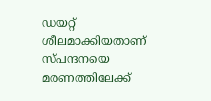ഡയറ്റ് ശീലമാക്കിയതാണ് സ്പന്ദനയെ മരണത്തിലേക്ക്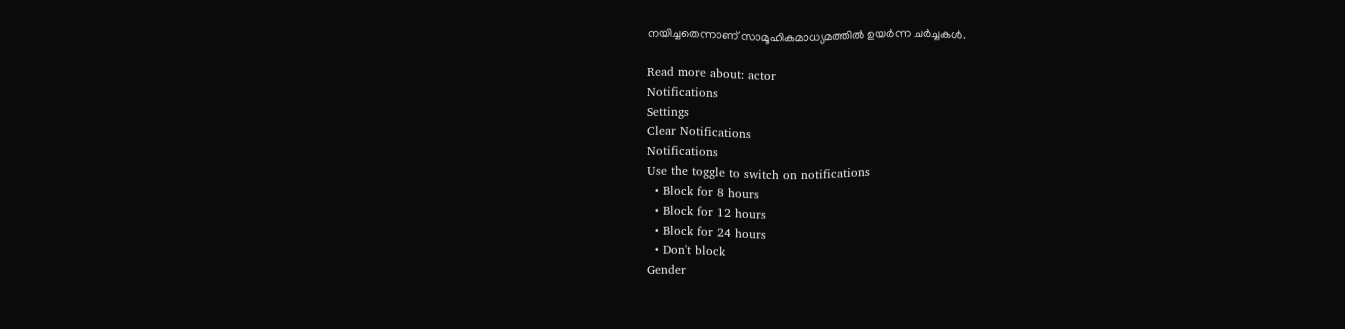നയിച്ചതെന്നാണ് സാമൂഹികമാധ്യമത്തില്‍ ഉയർന്ന ചര്‍ച്ചകള്‍.

Read more about: actor
Notifications
Settings
Clear Notifications
Notifications
Use the toggle to switch on notifications
  • Block for 8 hours
  • Block for 12 hours
  • Block for 24 hours
  • Don't block
Gender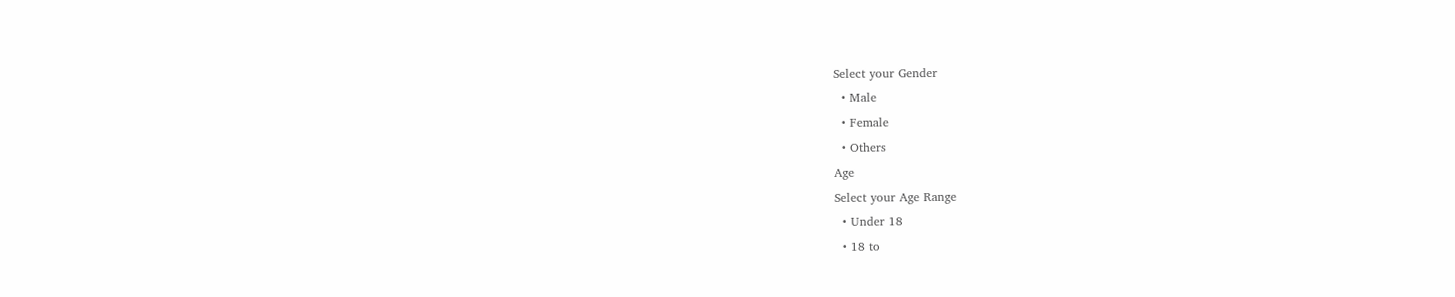Select your Gender
  • Male
  • Female
  • Others
Age
Select your Age Range
  • Under 18
  • 18 to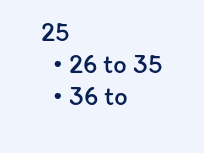25
  • 26 to 35
  • 36 to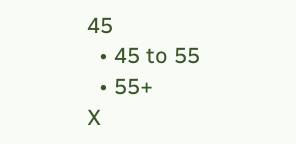45
  • 45 to 55
  • 55+
X